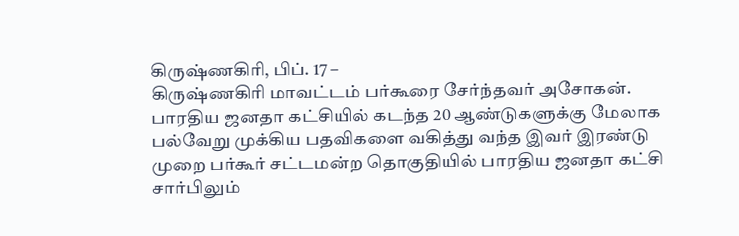கிருஷ்ணகிரி, பிப். 17 –
கிருஷ்ணகிரி மாவட்டம் பர்கூரை சேர்ந்தவர் அசோகன். பாரதிய ஜனதா கட்சியில் கடந்த 20 ஆண்டுகளுக்கு மேலாக பல்வேறு முக்கிய பதவிகளை வகித்து வந்த இவர் இரண்டு முறை பர்கூர் சட்டமன்ற தொகுதியில் பாரதிய ஜனதா கட்சி சார்பிலும்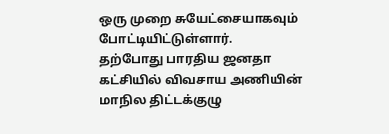ஒரு முறை சுயேட்சையாகவும் போட்டியிட்டுள்ளார்.
தற்போது பாரதிய ஜனதா கட்சியில் விவசாய அணியின் மாநில திட்டக்குழு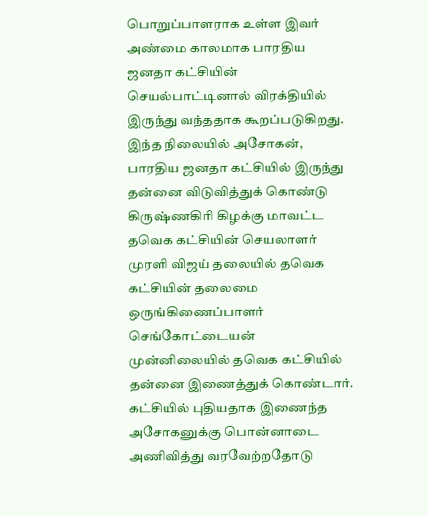பொறுப்பாளராக உள்ள இவர் அண்மை காலமாக பாரதிய ஜனதா கட்சியின் செயல்பாட்டினால் விரக்தியில் இருந்து வந்ததாக கூறப்படுகிறது.
இந்த நிலையில் அசோகன், பாரதிய ஜனதா கட்சியில் இருந்து தன்னை விடுவித்துக் கொண்டு
கிருஷ்ணகிரி கிழக்கு மாவட்ட தவெக கட்சியின் செயலாளர் முரளி விஜய் தலையில் தவெக கட்சியின் தலைமை ஒருங்கிணைப்பாளர் செங்கோட்டையன் முன்னிலையில் தவெக கட்சியில் தன்னை இணைத்துக் கொண்டார். கட்சியில் புதியதாக இணைந்த அசோகனுக்கு பொன்னாடை அணிவித்து வரவேற்றதோடு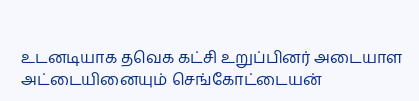உடனடியாக தவெக கட்சி உறுப்பினர் அடையாள அட்டையினையும் செங்கோட்டையன்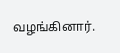வழங்கினார்.